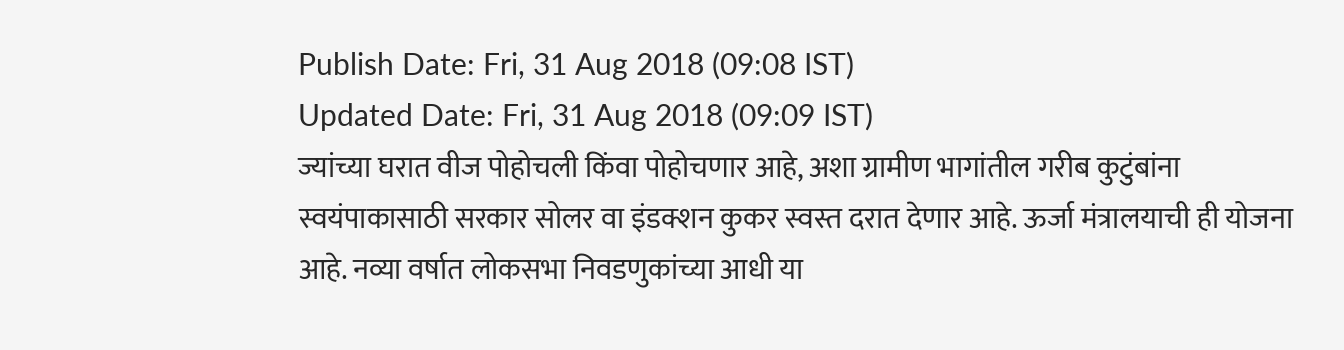Publish Date: Fri, 31 Aug 2018 (09:08 IST)
Updated Date: Fri, 31 Aug 2018 (09:09 IST)
ज्यांच्या घरात वीज पोहोचली किंवा पोहोचणार आहे, अशा ग्रामीण भागांतील गरीब कुटुंबांना स्वयंपाकासाठी सरकार सोलर वा इंडक्शन कुकर स्वस्त दरात देणार आहे. ऊर्जा मंत्रालयाची ही योजना आहे. नव्या वर्षात लोकसभा निवडणुकांच्या आधी या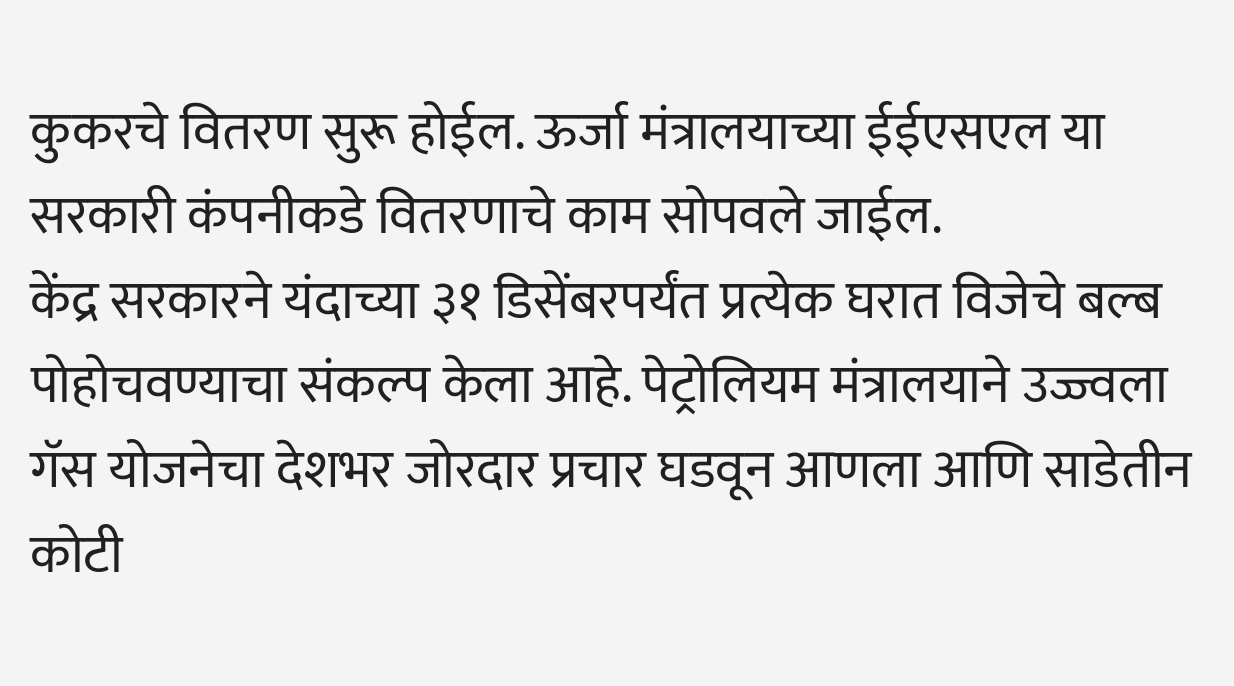कुकरचे वितरण सुरू होईल. ऊर्जा मंत्रालयाच्या ईईएसएल या सरकारी कंपनीकडे वितरणाचे काम सोपवले जाईल.
केंद्र सरकारने यंदाच्या ३१ डिसेंबरपर्यंत प्रत्येक घरात विजेचे बल्ब पोहोचवण्याचा संकल्प केला आहे. पेट्रोलियम मंत्रालयाने उज्ज्वला गॅस योजनेचा देशभर जोरदार प्रचार घडवून आणला आणि साडेतीन कोटी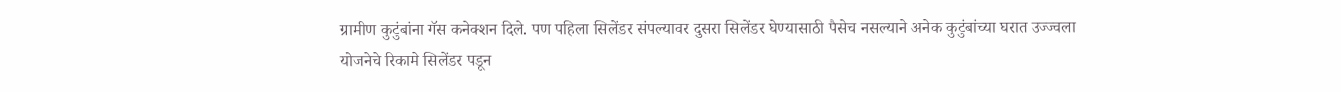ग्रामीण कुटुंबांना गॅस कनेक्शन दिले. पण पहिला सिलेंडर संपल्यावर दुसरा सिलेंडर घेण्यासाठी पैसेच नसल्याने अनेक कुटुंबांच्या घरात उज्ज्वला योजनेचे रिकामे सिलेंडर पडून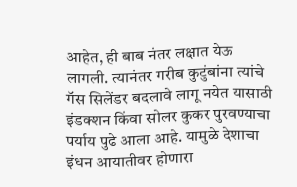आहेत, ही बाब नंतर लक्षात येऊ लागली. त्यानंतर गरीब कुटुंबांना त्यांचे गॅस सिलेंडर बदलावे लागू नयेत यासाठी इंडक्शन किंवा सोलर कुकर पुरवण्याचा पर्याय पुढे आला आहे. यामुळे देशाचा इंधन आयातीवर होणारा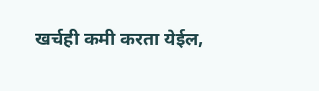खर्चही कमी करता येईल,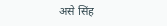असे सिंह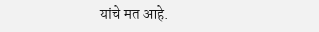यांचे मत आहे.